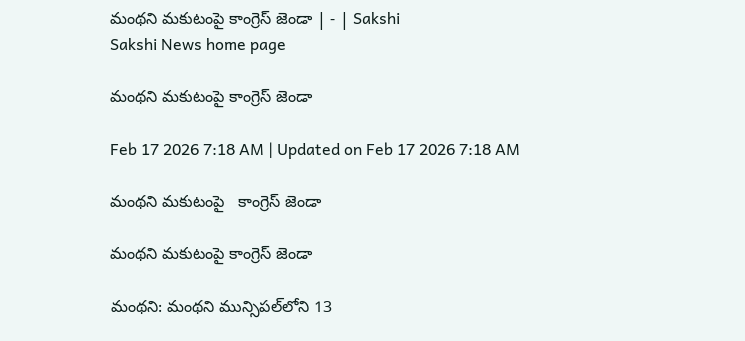మంథని మకుటంపై కాంగ్రెస్‌ జెండా | - | Sakshi
Sakshi News home page

మంథని మకుటంపై కాంగ్రెస్‌ జెండా

Feb 17 2026 7:18 AM | Updated on Feb 17 2026 7:18 AM

మంథని మకుటంపై   కాంగ్రెస్‌ జెండా

మంథని మకుటంపై కాంగ్రెస్‌ జెండా

మంథని: మంథని మున్సిపల్‌లోని 13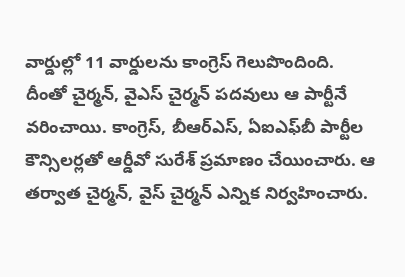వార్డుల్లో 11 వార్డులను కాంగ్రెస్‌ గెలుపొందింది. దీంతో చైర్మన్‌, వైఎస్‌ చైర్మన్‌ పదవులు ఆ పార్టీనే వరించాయి. కాంగ్రెస్‌, బీఆర్‌ఎస్‌, ఏఐఎఫ్‌బీ పార్టీల కౌన్సిలర్లతో ఆర్డీవో సురేశ్‌ ప్రమాణం చేయించారు. ఆ తర్వాత చైర్మన్‌, వైస్‌ చైర్మన్‌ ఎన్నిక నిర్వహించారు.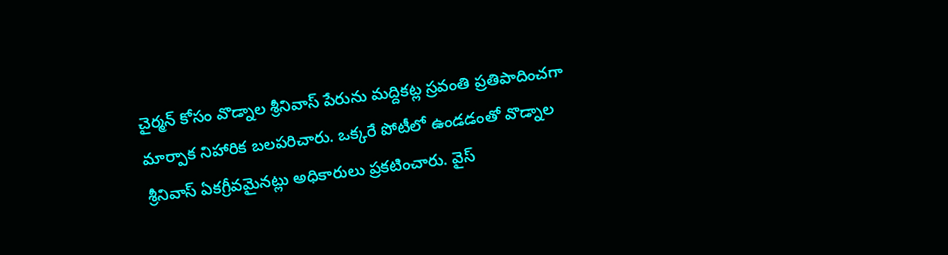చైర్మన్‌ కోసం వొడ్నాల శ్రీనివాస్‌ పేరును మద్దికట్ల స్రవంతి ప్రతిపాదించగా మార్పాక నిహారిక బలపరిచారు. ఒక్కరే పోటీలో ఉండడంతో వొడ్నాల శ్రీనివాస్‌ ఏకగ్రీవమైనట్లు అధికారులు ప్రకటించారు. వైస్‌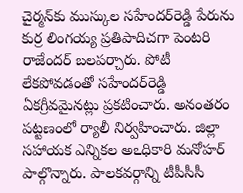చైర్మన్‌కు ముస్కుల సహేందర్‌రెడ్డి పేరును కుర్ర లింగయ్య ప్రతిపాదిచగా పెంటరి రాజేందర్‌ బలపర్చారు. పోటీ లేకపోవడంతో సహేందర్‌రెడ్డి ఏకగ్రీవమైనట్లు ప్రకటించారు. అనంతరం పట్టణంలో ర్యాలీ నిర్వహించారు. జిల్లా సహాయక ఎన్నికల అఽధికారి మనోహర్‌ పాల్గొన్నారు. పాలకవర్గాన్ని టీపీసీసీ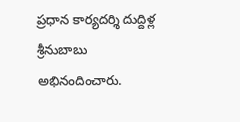ప్రధాన కార్యదర్శి దుద్దిళ్ల శ్రీనుబాబు అభినందించారు.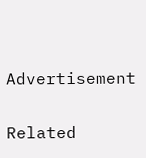Advertisement

Related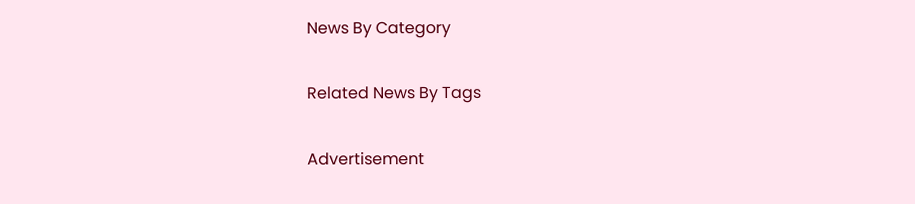News By Category

Related News By Tags

Advertisement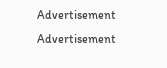Advertisement
Advertisement